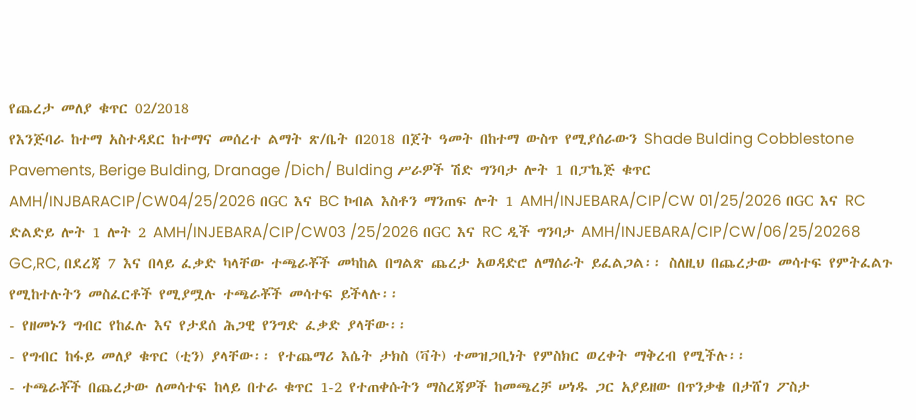የጨረታ መለያ ቁጥር 02/2018
የእንጅባራ ከተማ አስተዳደር ከተማና መሰረተ ልማት ጽ/ቤት በ2018 በጀት ዓመት በከተማ ውስጥ የሚያሰራውን Shade Bulding Cobblestone Pavements, Berige Bulding, Dranage /Dich/ Bulding ሥራዎች ሽድ ግንባታ ሎት 1 በፓኬጅ ቁጥር AMH/INJBARACIP/CW04/25/2026 በGC እና BC ኮብል እስቶን ማንጠፍ ሎት 1 AMH/INJEBARA/CIP/CW 01/25/2026 በGC እና RC ድልድይ ሎት 1 ሎት 2 AMH/INJEBARA/CIP/CW03 /25/2026 በGC እና RC ዲች ግንባታ AMH/INJEBARA/CIP/CW/06/25/20268 GC,RC, በደረጃ 7 እና በላይ ፈቃድ ካላቸው ተጫራቾች መካከል በግልጽ ጨረታ አወዳድሮ ለማሰራት ይፈልጋል፡፡ ስለዚህ በጨረታው መሳተፍ የምትፈልጉ የሚከተሉትን መስፈርቶች የሚያሟሉ ተጫራቾች መሳተፍ ይችላሉ፡፡
- የዘመኑን ግብር የከፈሉ እና የታደሰ ሕጋዊ የንግድ ፈቃድ ያላቸው፡፡
- የግብር ከፋይ መለያ ቁጥር (ቲን) ያላቸው፡፡ የተጨማሪ እሴት ታክስ (ቫት) ተመዝጋቢነት የምስክር ወረቀት ማቅረብ የሚችሉ፡፡
- ተጫራቾች በጨረታው ለመሳተፍ ከላይ በተራ ቁጥር 1-2 የተጠቀሱትን ማስረጃዎች ከመጫረቻ ሠነዱ ጋር አያይዘው በጥንቃቄ በታሸገ ፖስታ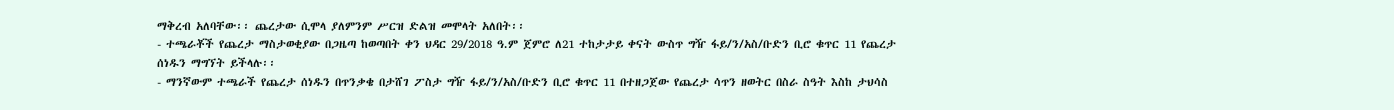ማቅረብ አለባቸው፡፡ ጨረታው ሲሞላ ያለምንም ሥርዝ ድልዝ መሞላት አለበት፡፡
- ተጫራቾች የጨረታ ማስታወቂያው በጋዜጣ ከወጣበት ቀን ህዳር 29/2018 ዓ.ም ጀምሮ ለ21 ተከታታይ ቀናት ውስጥ ግዥ ፋይ/ን/አስ/ቡድን ቢሮ ቁጥር 11 የጨረታ ሰነዱን ማግኘት ይችላሉ፡፡
- ማንኛውም ተጫራች የጨረታ ሰነዱን በጥንቃቄ በታሸገ ፖስታ ግዥ ፋይ/ን/አስ/ቡድን ቢሮ ቁጥር 11 በተዘጋጀው የጨረታ ሳጥን ዘወትር በስራ ስዓት እስከ ታህሳስ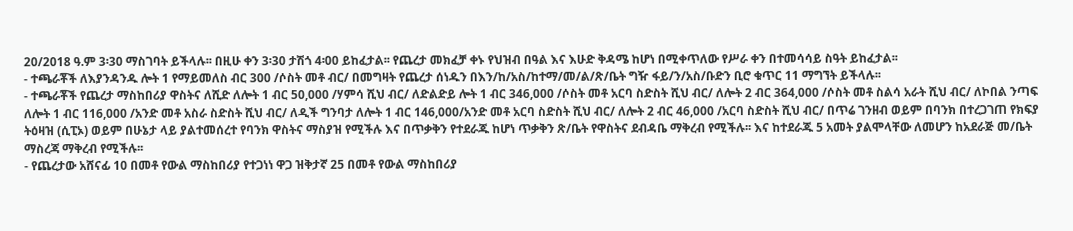20/2018 ዓ.ም 3፡30 ማስገባት ይችላሉ፡፡ በዚሁ ቀን 3፡30 ታሽጎ 4፡00 ይከፈታል፡፡ የጨረታ መክፈቻ ቀኑ የህዝብ በዓል እና እሁድ ቅዳሜ ከሆነ በሚቀጥለው የሥራ ቀን በተመሳሳይ ስዓት ይከፈታል፡፡
- ተጫራቾች ለእያንዳንዱ ሎት 1 የማይመለስ ብር 300 /ሶስት መቶ ብር/ በመግዛት የጨረታ ሰነዱን በእን/ከ/አስ/ከተማ/መ/ል/ጽ/ቤት ግዥ ፋይ/ን/አስ/ቡድን ቢሮ ቁጥር 11 ማግኘት ይችላሉ፡፡
- ተጫራቾች የጨረታ ማስከበሪያ ዋስትና ለሺድ ለሎት 1 ብር 50,000 /ሃምሳ ሺህ ብር/ ለድልድይ ሎት 1 ብር 346,000 /ሶስት መቶ አርባ ስድስት ሺህ ብር/ ለሎት 2 ብር 364,000 /ሶስት መቶ ስልሳ አራት ሺህ ብር/ ለኮበል ንጣፍ ለሎት 1 ብር 116,000 /አንድ መቶ አስራ ስድስት ሺህ ብር/ ለዲች ግንባታ ለሎት 1 ብር 146,000/አንድ መቶ አርባ ስድስት ሺህ ብር/ ለሎት 2 ብር 46,000 /አርባ ስድስት ሺህ ብር/ በጥሬ ገንዘብ ወይም በባንክ በተረጋገጠ የክፍያ ትዕዛዝ (ሲፒኦ) ወይም በሁኔታ ላይ ያልተመሰረተ የባንክ ዋስትና ማስያዝ የሚችሉ እና በጥቃቅን የተደራጁ ከሆነ ጥቃቅን ጽ/ቤት የዋስትና ደብዳቤ ማቅረብ የሚችሉ፡፡ እና ከተደራጁ 5 አመት ያልሞላቸው ለመሆን ከአደራጅ መ/ቤት ማስረጃ ማቅረብ የሚችሉ፡፡
- የጨረታው አሸናፊ 10 በመቶ የውል ማስከበሪያ የተጋነነ ዋጋ ዝቅታኛ 25 በመቶ የውል ማስከበሪያ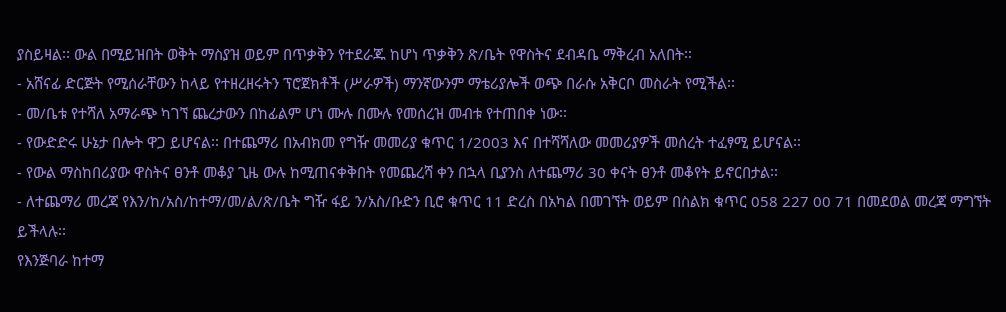ያስይዛል፡፡ ውል በሚይዝበት ወቅት ማስያዝ ወይም በጥቃቅን የተደራጁ ከሆነ ጥቃቅን ጽ/ቤት የዋስትና ደብዳቤ ማቅረብ አለበት፡፡
- አሸናፊ ድርጅት የሚሰራቸውን ከላይ የተዘረዘሩትን ፕሮጀክቶች (ሥራዎች) ማንኛውንም ማቴሪያሎች ወጭ በራሱ አቅርቦ መስራት የሚችል፡፡
- መ/ቤቱ የተሻለ አማራጭ ካገኘ ጨረታውን በከፊልም ሆነ ሙሉ በሙሉ የመሰረዝ መብቱ የተጠበቀ ነው፡፡
- የውድድሩ ሁኔታ በሎት ዋጋ ይሆናል፡፡ በተጨማሪ በአብክመ የግዥ መመሪያ ቁጥር 1/2003 እና በተሻሻለው መመሪያዎች መሰረት ተፈፃሚ ይሆናል፡፡
- የውል ማስከበሪያው ዋስትና ፀንቶ መቆያ ጊዜ ውሉ ከሚጠናቀቅበት የመጨረሻ ቀን በኋላ ቢያንስ ለተጨማሪ 30 ቀናት ፀንቶ መቆየት ይኖርበታል፡፡
- ለተጨማሪ መረጃ የእን/ከ/አስ/ከተማ/መ/ል/ጽ/ቤት ግዥ ፋይ ን/አስ/ቡድን ቢሮ ቁጥር 11 ድረስ በአካል በመገኘት ወይም በስልክ ቁጥር 058 227 00 71 በመደወል መረጃ ማግኘት ይችላሉ፡፡
የእንጅባራ ከተማ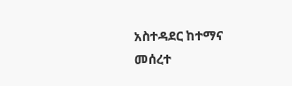አስተዳደር ከተማና መሰረተ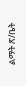ልማት ጽ/ቤት